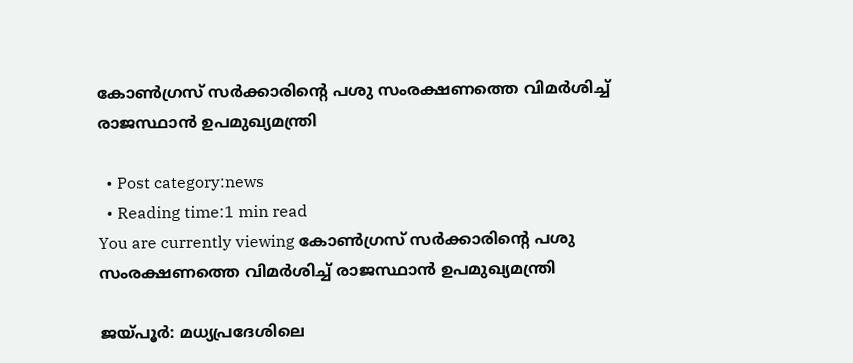കോണ്‍ഗ്രസ് സര്‍ക്കാരിൻ്റെ പശു സംരക്ഷണത്തെ വിമര്‍ശിച്ച്‌ രാജസ്ഥാന്‍ ഉപമുഖ്യമന്ത്രി

  • Post category:news
  • Reading time:1 min read
You are currently viewing കോണ്‍ഗ്രസ് സര്‍ക്കാരിൻ്റെ പശു സംരക്ഷണത്തെ വിമര്‍ശിച്ച്‌ രാജസ്ഥാന്‍ ഉപമുഖ്യമന്ത്രി

ജയ്പൂര്‍: മധ്യപ്രദേശിലെ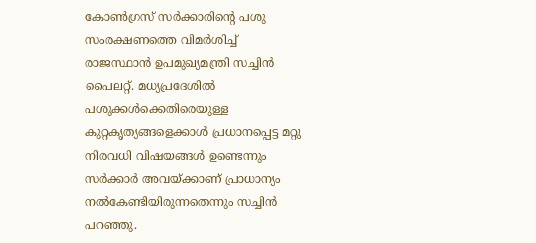കോണ്‍ഗ്രസ് സര്‍ക്കാരിൻ്റെ പശു സംരക്ഷണത്തെ വിമര്‍ശിച്ച്‌ രാജസ്ഥാന്‍ ഉപമുഖ്യമന്ത്രി സച്ചിന്‍ പൈലറ്റ്. മധ്യപ്രദേശില്‍ പശുക്കള്‍ക്കെതിരെയുള്ള കുറ്റകൃത്യങ്ങളെക്കാള്‍ പ്രധാനപ്പെട്ട മറ്റു നിരവധി വിഷയങ്ങള്‍ ഉണ്ടെന്നും സര്‍ക്കാര്‍ അവയ്ക്കാണ് പ്രാധാന്യം നല്‍കേണ്ടിയിരുന്നതെന്നും സച്ചിന്‍ പറഞ്ഞു.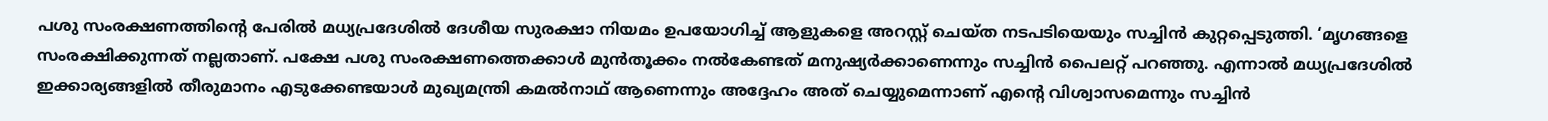പശു സംരക്ഷണത്തിൻ്റെ പേരില്‍ മധ്യപ്രദേശില്‍ ദേശീയ സുരക്ഷാ നിയമം ഉപയോഗിച്ച്‌ ആളുകളെ അറസ്റ്റ് ചെയ്ത നടപടിയെയും സച്ചിന്‍ കുറ്റപ്പെടുത്തി. ‘മൃഗങ്ങളെ സംരക്ഷിക്കുന്നത് നല്ലതാണ്. പക്ഷേ പശു സംരക്ഷണത്തെക്കാള്‍ മുന്‍തൂക്കം നൽകേണ്ടത് മനുഷ്യർക്കാണെന്നും സച്ചിന്‍ പൈലറ്റ് പറഞ്ഞു. എന്നാൽ മധ്യപ്രദേശില്‍ ഇക്കാര്യങ്ങളിൽ തീരുമാനം എടുക്കേണ്ടയാള്‍ മുഖ്യമന്ത്രി കമല്‍നാഥ് ആണെന്നും അദ്ദേഹം അത് ചെയ്യുമെന്നാണ് എൻ്റെ വിശ്വാസമെന്നും സച്ചിൻ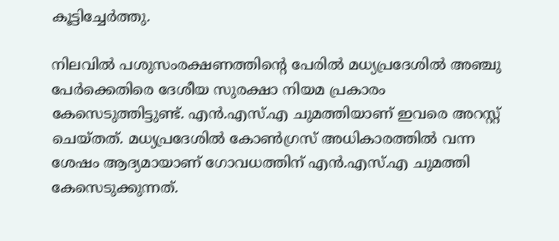കൂട്ടിച്ചേർത്തു.

നിലവില്‍ പശുസംരക്ഷണത്തിൻ്റെ പേരില്‍ മധ്യപ്രദേശില്‍ അഞ്ചു പേര്‍ക്കെതിരെ ദേശീയ സുരക്ഷാ നിയമ പ്രകാരം കേസെടുത്തിട്ടുണ്ട്. എന്‍.എസ്‌.എ ചുമത്തിയാണ് ഇവരെ അറസ്റ്റ് ചെയ്തത്. മധ്യപ്രദേശില്‍ കോണ്‍ഗ്രസ് അധികാരത്തില്‍ വന്ന ശേഷം ആദ്യമായാണ് ഗോവധത്തിന് എന്‍.എസ്‌.എ ചുമത്തി കേസെടുക്കുന്നത്.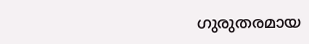ഗുരുതരമായ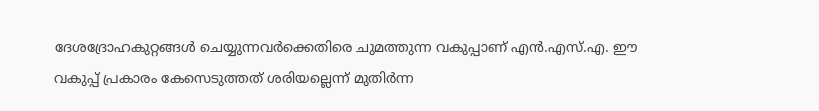ദേശദ്രോഹകുറ്റങ്ങള്‍ ചെയ്യുന്നവര്‍ക്കെതിരെ ചുമത്തുന്ന വകുപ്പാണ് എന്‍.എസ്‌.എ. ഈ വകുപ്പ് പ്രകാരം കേസെടുത്തത് ശരിയല്ലെന്ന് മുതിർന്ന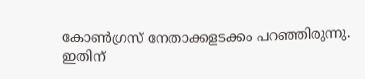കോൺഗ്രസ് നേതാക്കളടക്കം പറഞ്ഞിരുന്നു. ഇതിന്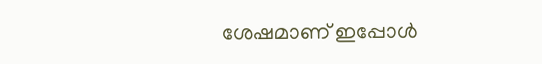ശേഷമാണ് ഇപ്പോൾ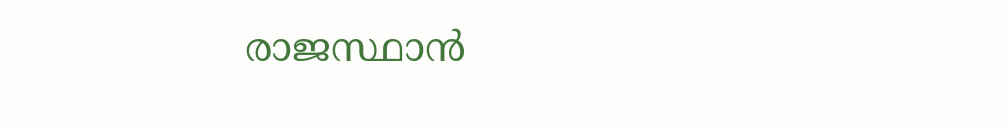രാജസ്ഥാൻ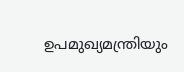ഉപമുഖ്യമന്ത്രിയും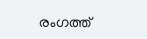രംഗത്ത്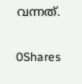വന്നത്.

0Shares